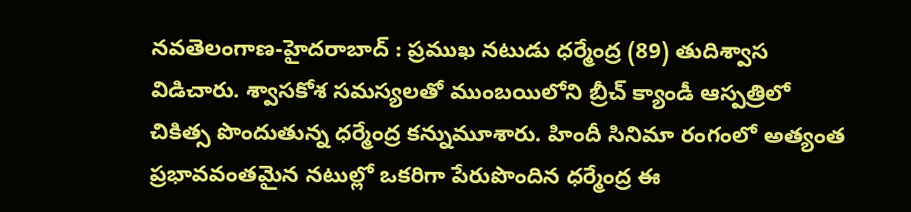నవతెలంగాణ-హైదరాబాద్ : ప్రముఖ నటుడు ధర్మేంద్ర (89) తుదిశ్వాస విడిచారు. శ్వాసకోశ సమస్యలతో ముంబయిలోని బ్రీచ్ క్యాండీ ఆస్పత్రిలో చికిత్స పొందుతున్న ధర్మేంద్ర కన్నుమూశారు. హిందీ సినిమా రంగంలో అత్యంత ప్రభావవంతమైన నటుల్లో ఒకరిగా పేరుపొందిన ధర్మేంద్ర ఈ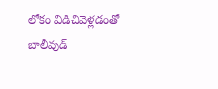లోకం విడిచివెళ్లడంతో బాలీవుడ్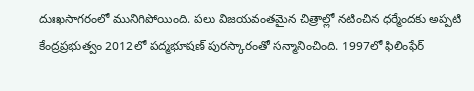దుఃఖసాగరంలో మునిగిపోయింది. పలు విజయవంతమైన చిత్రాల్లో నటించిన ధర్మేందకు అప్పటి కేంద్రప్రభుత్వం 2012లో పద్మభూషణ్ పురస్కారంతో సన్మానించింది. 1997లో ఫిలింఫేర్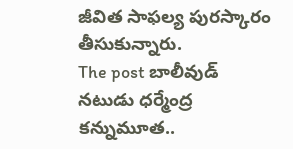జీవిత సాఫల్య పురస్కారం తీసుకున్నారు.
The post బాలీవుడ్ నటుడు ధర్మేంద్ర కన్నుమూత..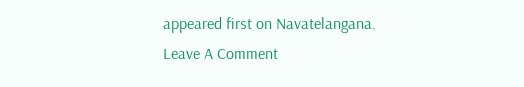appeared first on Navatelangana.
Leave A Comment